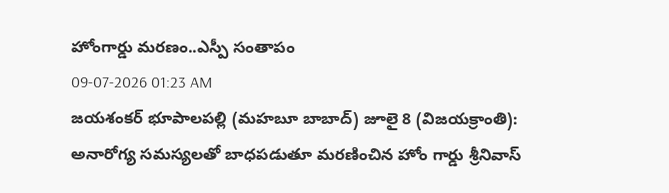హోంగార్డు మరణం..ఎస్పీ సంతాపం
09-07-2026 01:23 AM
జయశంకర్ భూపాలపల్లి (మహబూ బాబాద్) జూలై 8 (విజయక్రాంతి): అనారోగ్య సమస్యలతో బాధపడుతూ మరణించిన హోం గార్డు శ్రీనివాస్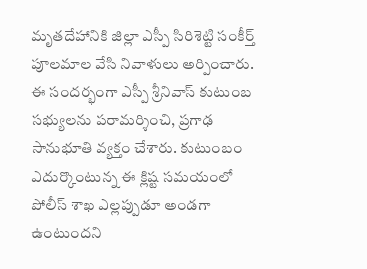మృతదేహానికి జిల్లా ఎస్పీ సిరిశెట్టి సంకీర్త్ పూలమాల వేసి నివాళులు అర్పించారు. ఈ సందర్భంగా ఎస్పీ శ్రీనివాస్ కుటుంబ సభ్యులను పరామర్శించి, ప్రగాఢ సానుభూతి వ్యక్తం చేశారు. కుటుంబం ఎదుర్కొంటున్న ఈ క్లిష్ట సమయంలో పోలీస్ శాఖ ఎల్లప్పుడూ అండగా ఉంటుందని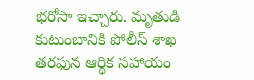భరోసా ఇచ్చారు. మృతుడి కుటుంబానికి పోలీస్ శాఖ తరఫున ఆర్థిక సహాయం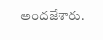అందజేశారు.